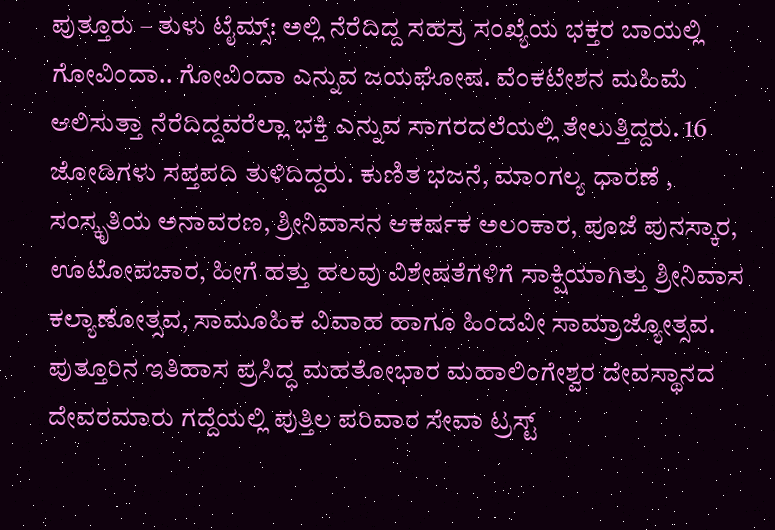ಪುತ್ತೂರು – ತುಳು ಟೈಮ್ಸ್: ಅಲ್ಲಿ ನೆರೆದಿದ್ದ ಸಹಸ್ರ ಸಂಖ್ಯೆಯ ಭಕ್ತರ ಬಾಯಲ್ಲಿ ಗೋವಿಂದಾ.. ಗೋವಿಂದಾ ಎನ್ನುವ ಜಯಘೋಷ. ವೆಂಕಟೇಶನ ಮಹಿಮೆ ಆಲಿಸುತ್ತಾ ನೆರೆದಿದ್ದವರೆಲ್ಲಾ ಭಕ್ತಿ ಎನ್ನುವ ಸಾಗರದಲೆಯಲ್ಲಿ ತೇಲುತ್ತಿದ್ದರು. 16 ಜೋಡಿಗಳು ಸಪ್ತಪದಿ ತುಳಿದಿದ್ದರು. ಕುಣಿತ ಭಜನೆ, ಮಾಂಗಲ್ಯ ಧಾರಣೆ , ಸಂಸ್ಕೃತಿಯ ಅನಾವರಣ, ಶ್ರೀನಿವಾಸನ ಆಕರ್ಷಕ ಅಲಂಕಾರ, ಪೂಜೆ ಪುನಸ್ಕಾರ, ಊಟೋಪಚಾರ, ಹೀಗೆ ಹತ್ತು ಹಲವು ವಿಶೇಷತೆಗಳಿಗೆ ಸಾಕ್ಷಿಯಾಗಿತ್ತು ಶ್ರೀನಿವಾಸ ಕಲ್ಯಾಣೋತ್ಸವ, ಸಾಮೂಹಿಕ ವಿವಾಹ ಹಾಗೂ ಹಿಂದವೀ ಸಾಮ್ರಾಜ್ಯೋತ್ಸವ.
ಪುತ್ತೂರಿನ ಇತಿಹಾಸ ಪ್ರಸಿದ್ಧ ಮಹತೋಭಾರ ಮಹಾಲಿಂಗೇಶ್ವರ ದೇವಸ್ಥಾನದ ದೇವರಮಾರು ಗದ್ದೆಯಲ್ಲಿ ಪುತ್ತಿಲ ಪರಿವಾರ ಸೇವಾ ಟ್ರಸ್ಟ್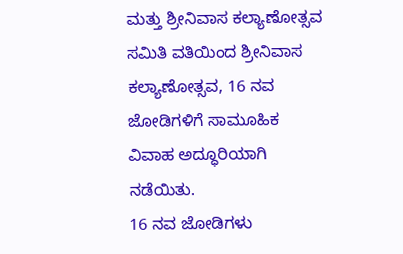ಮತ್ತು ಶ್ರೀನಿವಾಸ ಕಲ್ಯಾಣೋತ್ಸವ ಸಮಿತಿ ವತಿಯಿಂದ ಶ್ರೀನಿವಾಸ ಕಲ್ಯಾಣೋತ್ಸವ, 16 ನವ ಜೋಡಿಗಳಿಗೆ ಸಾಮೂಹಿಕ ವಿವಾಹ ಅದ್ಧೂರಿಯಾಗಿ ನಡೆಯಿತು.
16 ನವ ಜೋಡಿಗಳು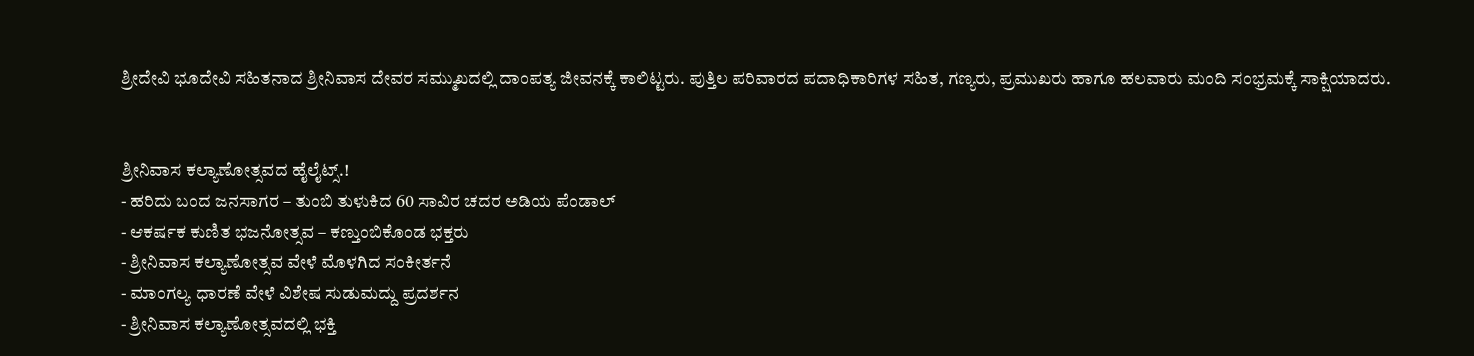ಶ್ರೀದೇವಿ ಭೂದೇವಿ ಸಹಿತನಾದ ಶ್ರೀನಿವಾಸ ದೇವರ ಸಮ್ಮುಖದಲ್ಲಿ ದಾಂಪತ್ಯ ಜೀವನಕ್ಕೆ ಕಾಲಿಟ್ಟರು. ಪುತ್ತಿಲ ಪರಿವಾರದ ಪದಾಧಿಕಾರಿಗಳ ಸಹಿತ, ಗಣ್ಯರು, ಪ್ರಮುಖರು ಹಾಗೂ ಹಲವಾರು ಮಂದಿ ಸಂಭ್ರಮಕ್ಕೆ ಸಾಕ್ಷಿಯಾದರು.


ಶ್ರೀನಿವಾಸ ಕಲ್ಯಾಣೋತ್ಸವದ ಹೈಲೈಟ್ಸ್.!
- ಹರಿದು ಬಂದ ಜನಸಾಗರ – ತುಂಬಿ ತುಳುಕಿದ 60 ಸಾವಿರ ಚದರ ಅಡಿಯ ಪೆಂಡಾಲ್
- ಆಕರ್ಷಕ ಕುಣಿತ ಭಜನೋತ್ಸವ – ಕಣ್ತುಂಬಿಕೊಂಡ ಭಕ್ತರು
- ಶ್ರೀನಿವಾಸ ಕಲ್ಯಾಣೋತ್ಸವ ವೇಳೆ ಮೊಳಗಿದ ಸಂಕೀರ್ತನೆ
- ಮಾಂಗಲ್ಯ ಧಾರಣೆ ವೇಳೆ ವಿಶೇಷ ಸುಡುಮದ್ದು ಪ್ರದರ್ಶನ
- ಶ್ರೀನಿವಾಸ ಕಲ್ಯಾಣೋತ್ಸವದಲ್ಲಿ ಭಕ್ತಿ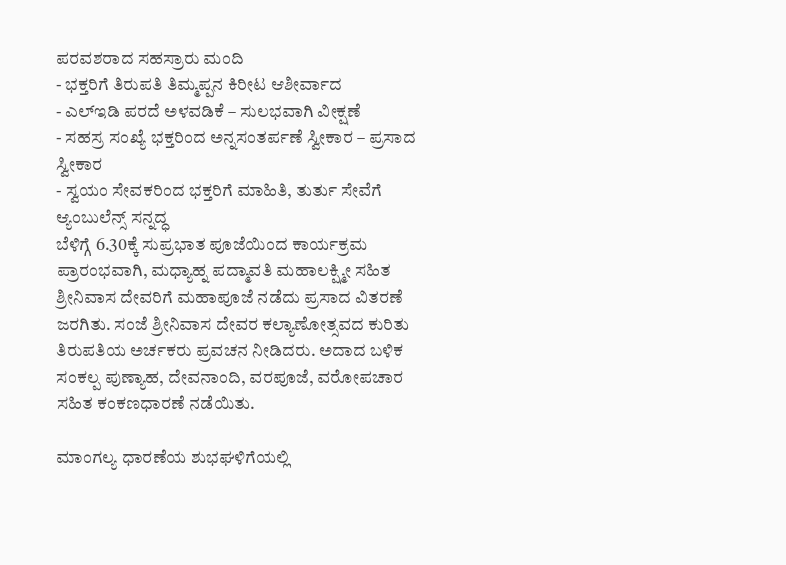ಪರವಶರಾದ ಸಹಸ್ರಾರು ಮಂದಿ
- ಭಕ್ತರಿಗೆ ತಿರುಪತಿ ತಿಮ್ಮಪ್ಪನ ಕಿರೀಟ ಆಶೀರ್ವಾದ
- ಎಲ್ಇಡಿ ಪರದೆ ಅಳವಡಿಕೆ – ಸುಲಭವಾಗಿ ವೀಕ್ಷಣೆ
- ಸಹಸ್ರ ಸಂಖ್ಯೆ ಭಕ್ತರಿಂದ ಅನ್ನಸಂತರ್ಪಣೆ ಸ್ವೀಕಾರ – ಪ್ರಸಾದ ಸ್ವೀಕಾರ
- ಸ್ವಯಂ ಸೇವಕರಿಂದ ಭಕ್ತರಿಗೆ ಮಾಹಿತಿ, ತುರ್ತು ಸೇವೆಗೆ ಆ್ಯಂಬುಲೆನ್ಸ್ ಸನ್ನದ್ಧ
ಬೆಳಿಗ್ಗೆ 6.30ಕ್ಕೆ ಸುಪ್ರಭಾತ ಪೂಜೆಯಿಂದ ಕಾರ್ಯಕ್ರಮ ಪ್ರಾರಂಭವಾಗಿ, ಮಧ್ಯಾಹ್ನ ಪದ್ಮಾವತಿ ಮಹಾಲಕ್ಷ್ಮೀ ಸಹಿತ ಶ್ರೀನಿವಾಸ ದೇವರಿಗೆ ಮಹಾಪೂಜೆ ನಡೆದು ಪ್ರಸಾದ ವಿತರಣೆ ಜರಗಿತು. ಸಂಜೆ ಶ್ರೀನಿವಾಸ ದೇವರ ಕಲ್ಯಾಣೋತ್ಸವದ ಕುರಿತು ತಿರುಪತಿಯ ಅರ್ಚಕರು ಪ್ರವಚನ ನೀಡಿದರು. ಅದಾದ ಬಳಿಕ ಸಂಕಲ್ಪ ಪುಣ್ಯಾಹ, ದೇವನಾಂದಿ, ವರಪೂಜೆ, ವರೋಪಚಾರ ಸಹಿತ ಕಂಕಣಧಾರಣೆ ನಡೆಯಿತು.

ಮಾಂಗಲ್ಯ ಧಾರಣೆಯ ಶುಭಘಳಿಗೆಯಲ್ಲಿ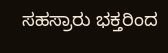ಸಹಸ್ರಾರು ಭಕ್ತರಿಂದ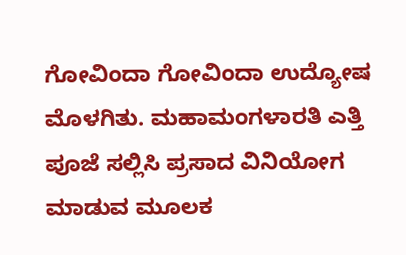ಗೋವಿಂದಾ ಗೋವಿಂದಾ ಉದ್ಯೋಷ ಮೊಳಗಿತು. ಮಹಾಮಂಗಳಾರತಿ ಎತ್ತಿ ಪೂಜೆ ಸಲ್ಲಿಸಿ ಪ್ರಸಾದ ವಿನಿಯೋಗ ಮಾಡುವ ಮೂಲಕ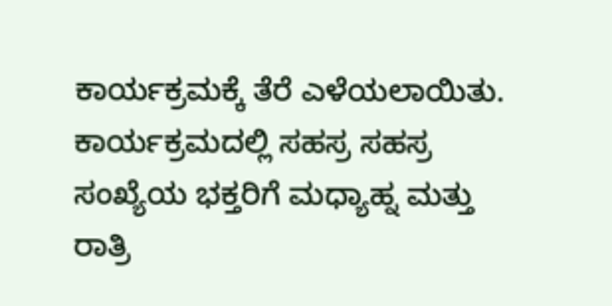ಕಾರ್ಯಕ್ರಮಕ್ಕೆ ತೆರೆ ಎಳೆಯಲಾಯಿತು. ಕಾರ್ಯಕ್ರಮದಲ್ಲಿ ಸಹಸ್ರ ಸಹಸ್ರ ಸಂಖ್ಯೆಯ ಭಕ್ತರಿಗೆ ಮಧ್ಯಾಹ್ನ ಮತ್ತು ರಾತ್ರಿ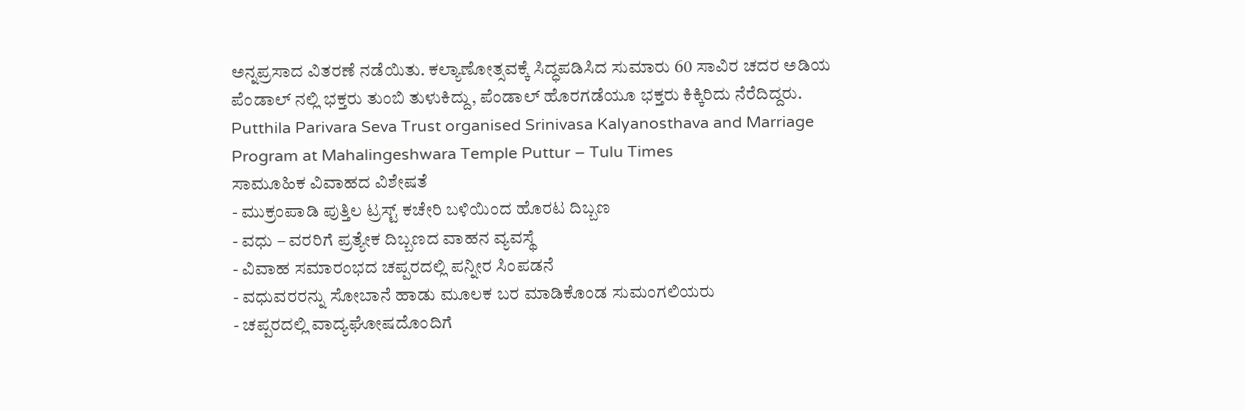ಅನ್ನಪ್ರಸಾದ ವಿತರಣೆ ನಡೆಯಿತು. ಕಲ್ಯಾಣೋತ್ಸವಕ್ಕೆ ಸಿದ್ಧಪಡಿಸಿದ ಸುಮಾರು 60 ಸಾವಿರ ಚದರ ಅಡಿಯ ಪೆಂಡಾಲ್ ನಲ್ಲಿ ಭಕ್ತರು ತುಂಬಿ ತುಳುಕಿದ್ದು, ಪೆಂಡಾಲ್ ಹೊರಗಡೆಯೂ ಭಕ್ತರು ಕಿಕ್ಕಿರಿದು ನೆರೆದಿದ್ದರು.
Putthila Parivara Seva Trust organised Srinivasa Kalyanosthava and Marriage Program at Mahalingeshwara Temple Puttur – Tulu Times
ಸಾಮೂಹಿಕ ವಿವಾಹದ ವಿಶೇಷತೆ
- ಮುಕ್ರಂಪಾಡಿ ಪುತ್ತಿಲ ಟ್ರಸ್ಟ್ ಕಚೇರಿ ಬಳಿಯಿಂದ ಹೊರಟ ದಿಬ್ಬಣ
- ವಧು – ವರರಿಗೆ ಪ್ರತ್ಯೇಕ ದಿಬ್ಬಣದ ವಾಹನ ವ್ಯವಸ್ಥೆ
- ವಿವಾಹ ಸಮಾರಂಭದ ಚಪ್ಪರದಲ್ಲಿ ಪನ್ನೀರ ಸಿಂಪಡನೆ
- ವಧುವರರನ್ನು ಸೋಬಾನೆ ಹಾಡು ಮೂಲಕ ಬರ ಮಾಡಿಕೊಂಡ ಸುಮಂಗಲಿಯರು
- ಚಪ್ಪರದಲ್ಲಿ ವಾದ್ಯಘೋಷದೊಂದಿಗೆ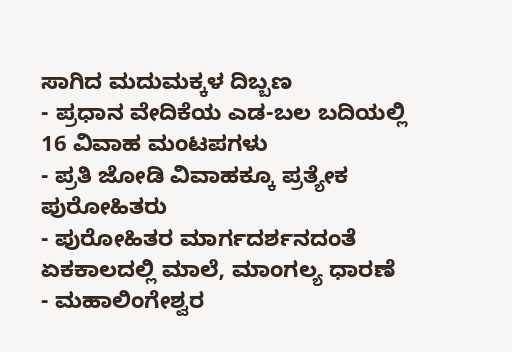ಸಾಗಿದ ಮದುಮಕ್ಕಳ ದಿಬ್ಬಣ
- ಪ್ರಧಾನ ವೇದಿಕೆಯ ಎಡ-ಬಲ ಬದಿಯಲ್ಲಿ 16 ವಿವಾಹ ಮಂಟಪಗಳು
- ಪ್ರತಿ ಜೋಡಿ ವಿವಾಹಕ್ಕೂ ಪ್ರತ್ಯೇಕ ಪುರೋಹಿತರು
- ಪುರೋಹಿತರ ಮಾರ್ಗದರ್ಶನದಂತೆ ಏಕಕಾಲದಲ್ಲಿ ಮಾಲೆ, ಮಾಂಗಲ್ಯ ಧಾರಣೆ
- ಮಹಾಲಿಂಗೇಶ್ವರ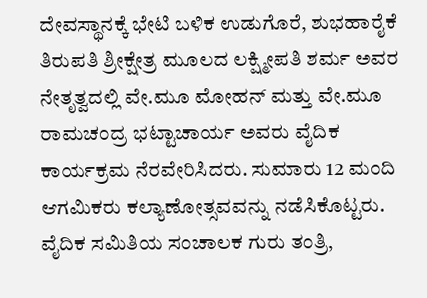ದೇವಸ್ಥಾನಕ್ಕೆ ಭೇಟಿ ಬಳಿಕ ಉಡುಗೊರೆ, ಶುಭಹಾರೈಕೆ
ತಿರುಪತಿ ಶ್ರೀಕ್ಷೇತ್ರ ಮೂಲದ ಲಕ್ಷ್ಮೀಪತಿ ಶರ್ಮ ಅವರ ನೇತೃತ್ವದಲ್ಲಿ ವೇ.ಮೂ ಮೋಹನ್ ಮತ್ತು ವೇ.ಮೂ ರಾಮಚಂದ್ರ ಭಟ್ಟಾಚಾರ್ಯ ಅವರು ವೈದಿಕ ಕಾರ್ಯಕ್ರಮ ನೆರವೇರಿಸಿದರು. ಸುಮಾರು 12 ಮಂದಿ ಆಗಮಿಕರು ಕಲ್ಯಾಣೋತ್ಸವವನ್ನು ನಡೆಸಿಕೊಟ್ಟರು. ವೈದಿಕ ಸಮಿತಿಯ ಸಂಚಾಲಕ ಗುರು ತಂತ್ರಿ,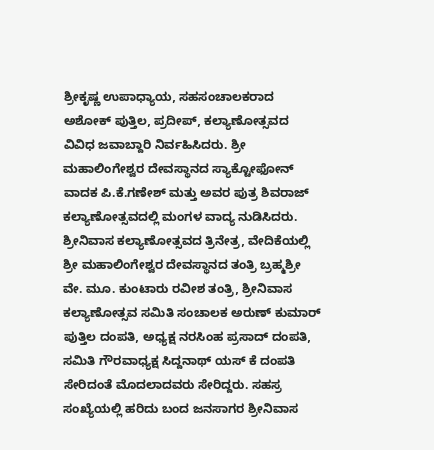ಶ್ರೀಕೃಷ್ಣ ಉಪಾಧ್ಯಾಯ, ಸಹಸಂಚಾಲಕರಾದ ಅಶೋಕ್ ಪುತ್ತಿಲ, ಪ್ರದೀಪ್, ಕಲ್ಯಾಣೋತ್ಸವದ ವಿವಿಧ ಜವಾಬ್ದಾರಿ ನಿರ್ವಹಿಸಿದರು. ಶ್ರೀ ಮಹಾಲಿಂಗೇಶ್ವರ ದೇವಸ್ಥಾನದ ಸ್ಯಾಕ್ಟೋಫೋನ್ ವಾದಕ ಪಿ.ಕೆ.ಗಣೇಶ್ ಮತ್ತು ಅವರ ಪುತ್ರ ಶಿವರಾಜ್ ಕಲ್ಯಾಣೋತ್ಸವದಲ್ಲಿ ಮಂಗಳ ವಾದ್ಯ ನುಡಿಸಿದರು.
ಶ್ರೀನಿವಾಸ ಕಲ್ಯಾಣೋತ್ಸವದ ತ್ರಿನೇತ್ರ, ವೇದಿಕೆಯಲ್ಲಿ ಶ್ರೀ ಮಹಾಲಿಂಗೇಶ್ವರ ದೇವಸ್ಥಾನದ ತಂತ್ರಿ ಬ್ರಹ್ಮಶ್ರೀ ವೇ. ಮೂ. ಕುಂಟಾರು ರವೀಶ ತಂತ್ರಿ, ಶ್ರೀನಿವಾಸ ಕಲ್ಯಾಣೋತ್ಸವ ಸಮಿತಿ ಸಂಚಾಲಕ ಅರುಣ್ ಕುಮಾರ್ ಪುತ್ತಿಲ ದಂಪತಿ, ಅಧ್ಯಕ್ಷ ನರಸಿಂಹ ಪ್ರಸಾದ್ ದಂಪತಿ, ಸಮಿತಿ ಗೌರವಾಧ್ಯಕ್ಷ ಸಿದ್ದನಾಥ್ ಯಸ್ ಕೆ ದಂಪತಿ ಸೇರಿದಂತೆ ಮೊದಲಾದವರು ಸೇರಿದ್ದರು. ಸಹಸ್ರ ಸಂಖ್ಯೆಯಲ್ಲಿ ಹರಿದು ಬಂದ ಜನಸಾಗರ ಶ್ರೀನಿವಾಸ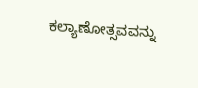ಕಲ್ಯಾಣೋತ್ಸವವನ್ನು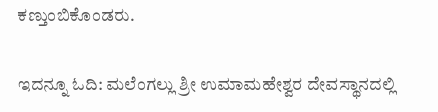ಕಣ್ತುಂಬಿಕೊಂಡರು.

ಇದನ್ನೂ ಓದಿ: ಮಲೆಂಗಲ್ಲು ಶ್ರೀ ಉಮಾಮಹೇಶ್ವರ ದೇವಸ್ಥಾನದಲ್ಲಿ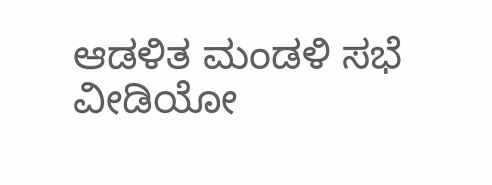ಆಡಳಿತ ಮಂಡಳಿ ಸಭೆ
ವೀಡಿಯೋ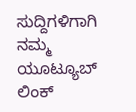ಸುದ್ದಿಗಳಿಗಾಗಿ ನಮ್ಮ ಯೂಟ್ಯೂಬ್ ಲಿಂಕ್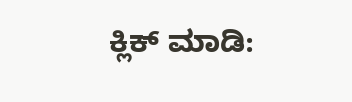ಕ್ಲಿಕ್ ಮಾಡಿ: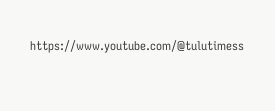https://www.youtube.com/@tulutimess